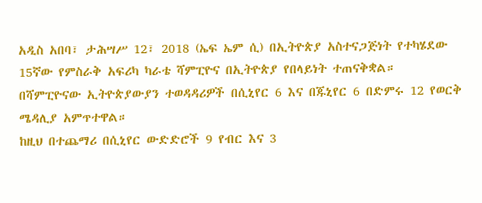አዲስ አበባ፣ ታሕሣሥ 12፣ 2018 (ኤፍ ኤም ሲ) በኢትዮጵያ አስተናጋጅነት የተካሄደው 15ኛው የምስራቅ አፍሪካ ካራቴ ሻምፒዮና በኢትዮጵያ የበላይነት ተጠናቅቋል።
በሻምፒዮናው ኢትዮጵያውያን ተወዳዳሪዎች በሲኒየር 6 እና በጁኒየር 6 በድምሩ 12 የወርቅ ሜዳሊያ አምጥተዋል።
ከዚህ በተጨማሪ በሲኒየር ውድድሮች 9 የብር እና 3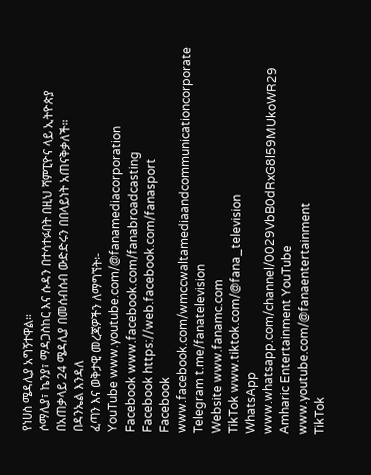የነሀስ ሜዳሊያ አግኝተዋል።
ሶማሊያ፣ ኬንያ፣ ማዳጋስከር እና ሱዳን በተሳተፉበት በዚህ ሻምፒዮና ላይ ኢትዮጵያ በአጠቃላይ 24 ሜዳሊያ በመሰብሰብ ውድድሩን በበላይነት አጠናቅቃለች።
በዳንኤል እንዳለ
ፈጣን እና ወቅታዊ መረጃዎችን ለማግኘት፡-
YouTube www.youtube.com/@fanamediacorporation
Facebook www.facebook.com/fanabroadcasting
Facebook https://web.facebook.com/fanasport
Facebook www.facebook.com/wmccwaltamediaandcommunicationcorporate
Telegram t.me/fanatelevision
Website www.fanamc.com
TikTok www.tiktok.com/@fana_television
WhatsApp www.whatsapp.com/channel/0029VbB0dRxG8l59MUkoWR29
Amharic Entertainment YouTube www.youtube.com/@fanaentertainment
TikTok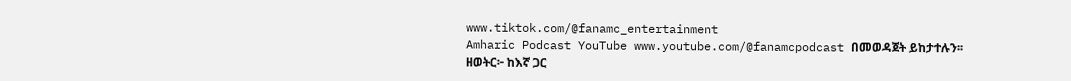www.tiktok.com/@fanamc_entertainment
Amharic Podcast YouTube www.youtube.com/@fanamcpodcast በመወዳጀት ይከታተሉን፡፡
ዘወትር፦ ከእኛ ጋር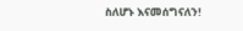ስለሆኑ እናመሰግናለን!